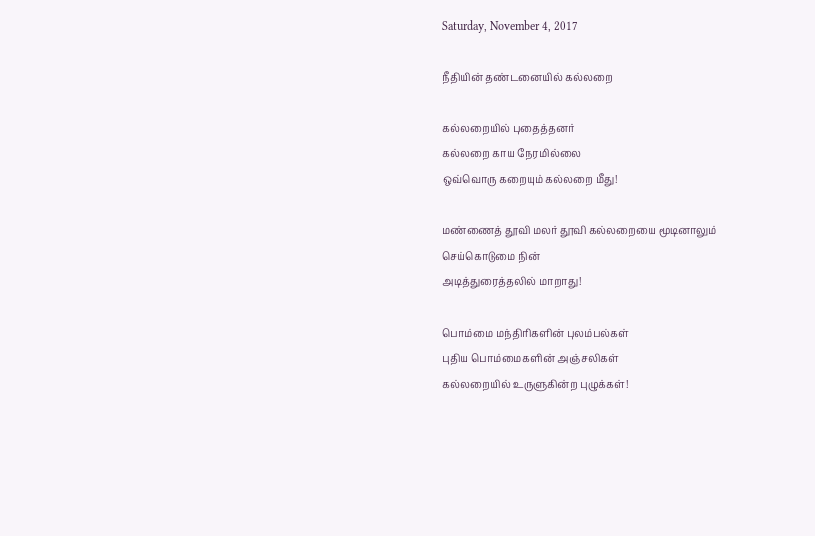Saturday, November 4, 2017

நீதியின் தண்டனையில் கல்லறை

கல்லறையில் புதைத்தனர்
கல்லறை காய நேரமில்லை
ஒவ்வொரு கறையும் கல்லறை மீது!

மண்ணைத் தூவி மலர் தூவி கல்லறையை மூடினாலும்
செய்கொடுமை நின்
அடித்துரைத்தலில் மாறாது!

பொம்மை மந்திரிகளின் புலம்பல்கள்
புதிய பொம்மைகளின் அஞ்சலிகள்
கல்லறையில் உருளுகின்ற புழுக்கள்!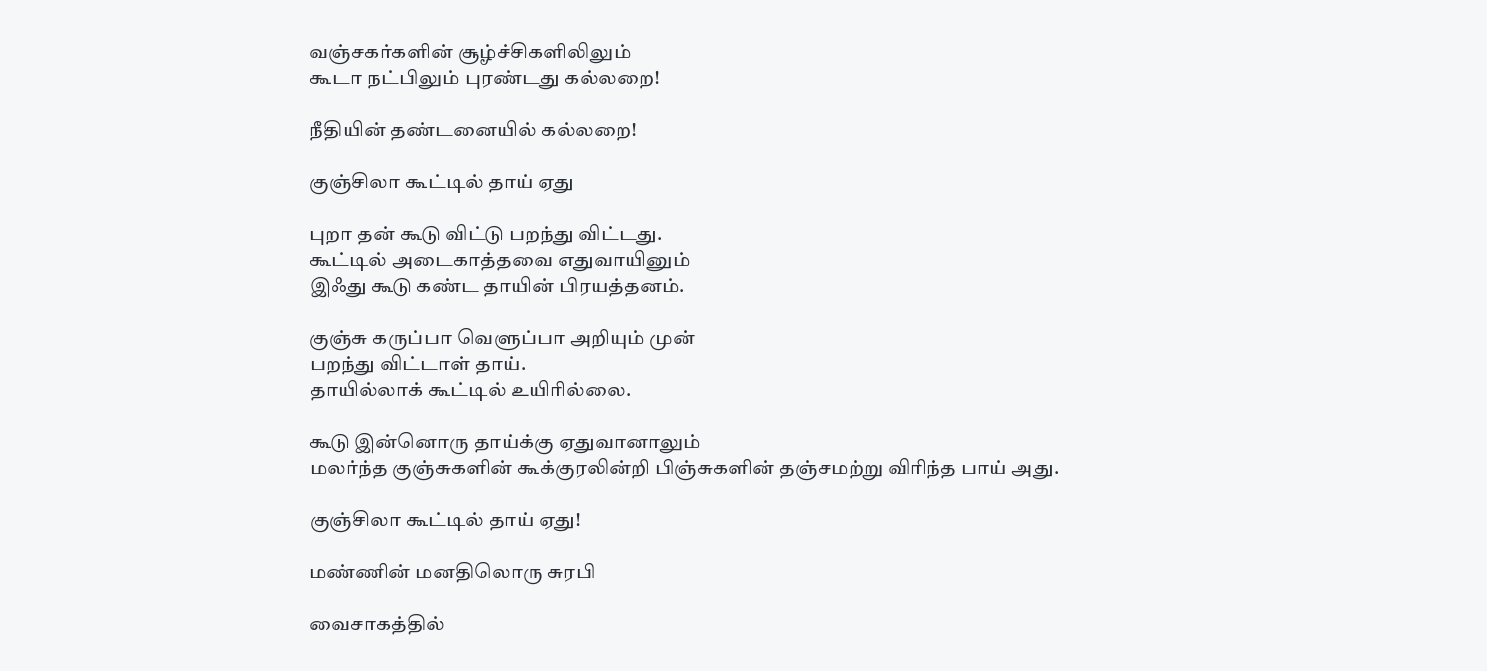வஞ்சகர்களின் சூழ்ச்சிகளிலிலும்
கூடா நட்பிலும் புரண்டது கல்லறை!

நீதியின் தண்டனையில் கல்லறை!

குஞ்சிலா கூட்டில் தாய் ஏது

புறா தன் கூடு விட்டு பறந்து விட்டது.
கூட்டில் அடைகாத்தவை எதுவாயினும்
இஃது கூடு கண்ட தாயின் பிரயத்தனம்.

குஞ்சு கருப்பா வெளுப்பா அறியும் முன்
பறந்து விட்டாள் தாய்.
தாயில்லாக் கூட்டில் உயிரில்லை.

கூடு இன்னொரு தாய்க்கு ஏதுவானாலும்
மலர்ந்த குஞ்சுகளின் கூக்குரலின்றி பிஞ்சுகளின் தஞ்சமற்று விரிந்த பாய் அது.

குஞ்சிலா கூட்டில் தாய் ஏது!

மண்ணின் மனதிலொரு சுரபி

வைசாகத்தில்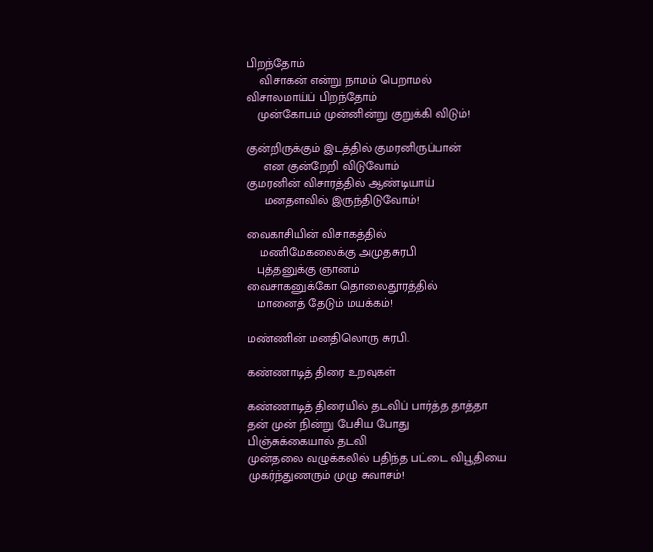பிறந்தோம்
    விசாகன் என்று நாமம் பெறாமல்
விசாலமாய்ப் பிறந்தோம்
   முன்கோபம் முன்னின்று குறுக்கி விடும்!

குன்றிருக்கும் இடத்தில் குமரனிருப்பான்
     என குன்றேறி விடுவோம்
குமரனின் விசாரத்தில் ஆண்டியாய்
     மனதளவில் இருந்திடுவோம்!

வைகாசியின் விசாகத்தில்
    மணிமேகலைக்கு அமுதசுரபி
   புத்தனுக்கு ஞானம்
வைசாகனுக்கோ தொலைதூரத்தில்
   மானைத் தேடும் மயக்கம்!

மண்ணின் மனதிலொரு சுரபி.

கண்ணாடித் திரை உறவுகள்

கண்ணாடித் திரையில் தடவிப் பார்த்த தாத்தா
தன் முன் நின்று பேசிய போது
பிஞ்சுக்கையால் தடவி
முன்தலை வழுக்கலில் பதிந்த பட்டை விபூதியை
முகர்ந்துணரும் முழு சுவாசம்!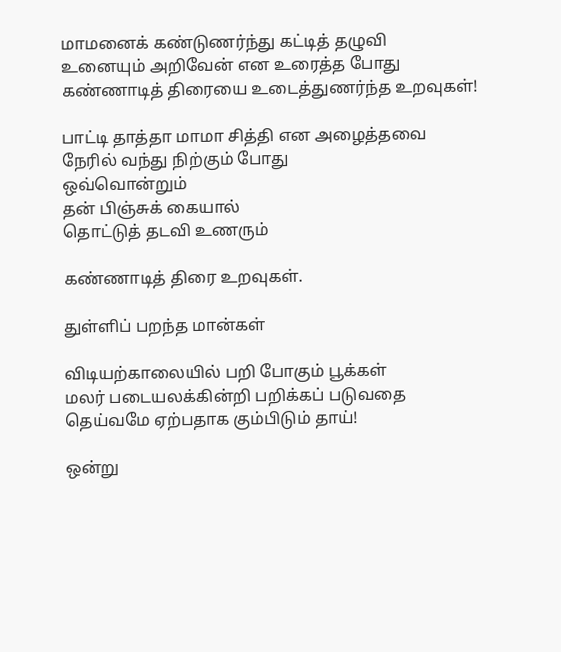மாமனைக் கண்டுணர்ந்து கட்டித் தழுவி
உனையும் அறிவேன் என உரைத்த போது
கண்ணாடித் திரையை உடைத்துணர்ந்த உறவுகள்!

பாட்டி தாத்தா மாமா சித்தி என அழைத்தவை
நேரில் வந்து நிற்கும் போது
ஒவ்வொன்றும்
தன் பிஞ்சுக் கையால்
தொட்டுத் தடவி உணரும்

கண்ணாடித் திரை உறவுகள்.

துள்ளிப் பறந்த மான்கள்

விடியற்காலையில் பறி போகும் பூக்கள்
மலர் படையலக்கின்றி பறிக்கப் படுவதை
தெய்வமே ஏற்பதாக கும்பிடும் தாய்!

ஒன்று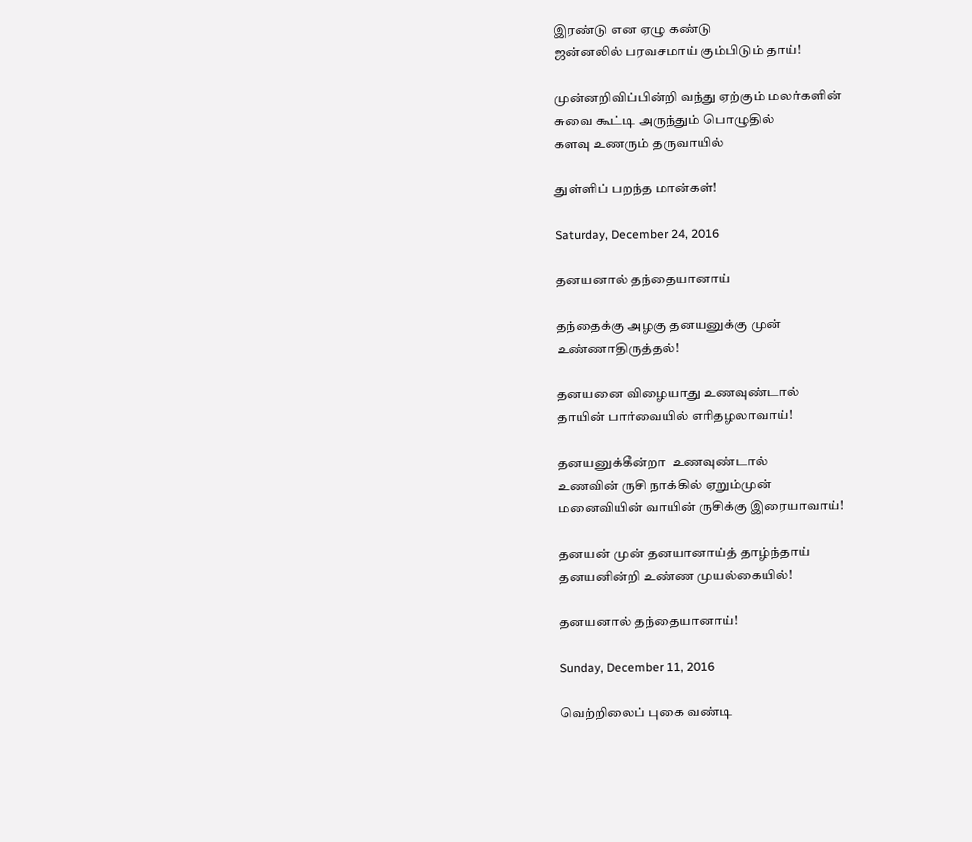இரண்டு என ஏழு கண்டு
ஜன்னலில் பரவசமாய் கும்பிடும் தாய்!

முன்னறிவிப்பின்றி வந்து ஏற்கும் மலர்களின்
சுவை கூட்டி அருந்தும் பொழுதில்
களவு உணரும் தருவாயில்

துள்ளிப் பறந்த மான்கள்!

Saturday, December 24, 2016

தனயனால் தந்தையானாய்

தந்தைக்கு அழகு தனயனுக்கு முன்
உண்ணாதிருத்தல்!

தனயனை விழையாது உணவுண்டால்
தாயின் பார்வையில் எரிதழலாவாய்!

தனயனுக்கீன்றா  உணவுண்டால்
உணவின் ருசி நாக்கில் ஏறும்முன்
மனைவியின் வாயின் ருசிக்கு இரையாவாய்!

தனயன் முன் தனயானாய்த் தாழ்ந்தாய்
தனயனின்றி உண்ண முயல்கையில்!

தனயனால் தந்தையானாய்!

Sunday, December 11, 2016

வெற்றிலைப் புகை வண்டி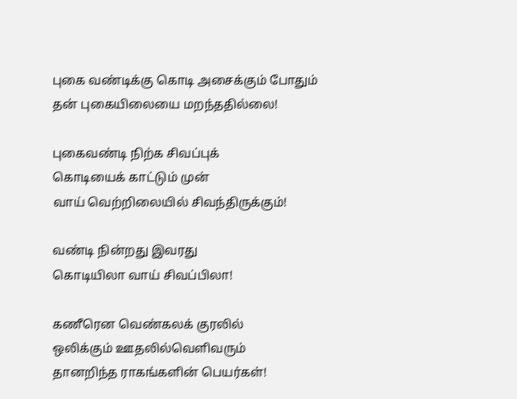புகை வண்டிக்கு கொடி அசைக்கும் போதும்
தன் புகையிலையை மறந்ததில்லை!

புகைவண்டி நிற்க சிவப்புக்
கொடியைக் காட்டும் முன்
வாய் வெற்றிலையில் சிவந்திருக்கும்!

வண்டி நின்றது இவரது
கொடியிலா வாய் சிவப்பிலா!

கணீரென வெண்கலக் குரலில்
ஒலிக்கும் ஊதலில்வெளிவரும்
தானறிந்த ராகங்களின் பெயர்கள்!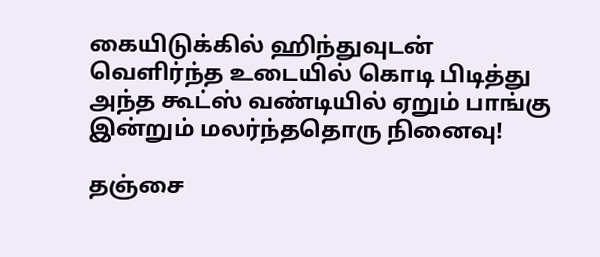கையிடுக்கில் ஹிந்துவுடன்
வெளிர்ந்த உடையில் கொடி பிடித்து
அந்த கூட்ஸ் வண்டியில் ஏறும் பாங்கு
இன்றும் மலர்ந்ததொரு நினைவு!

தஞ்சை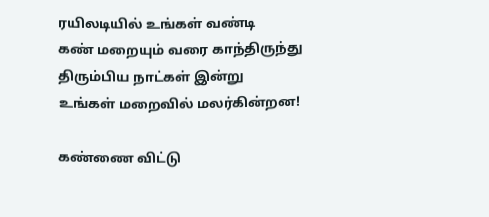ரயிலடியில் உங்கள் வண்டி
கண் மறையும் வரை காந்திருந்து
திரும்பிய நாட்கள் இன்று
உங்கள் மறைவில் மலர்கின்றன!

கண்ணை விட்டு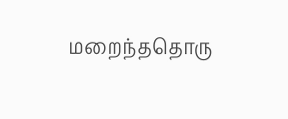மறைந்ததொரு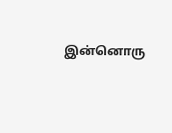இன்னொரு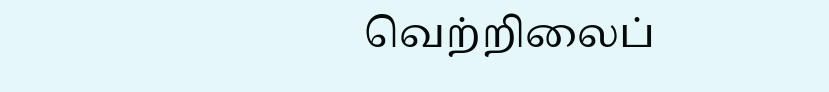வெற்றிலைப்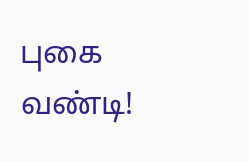புகை வண்டி!